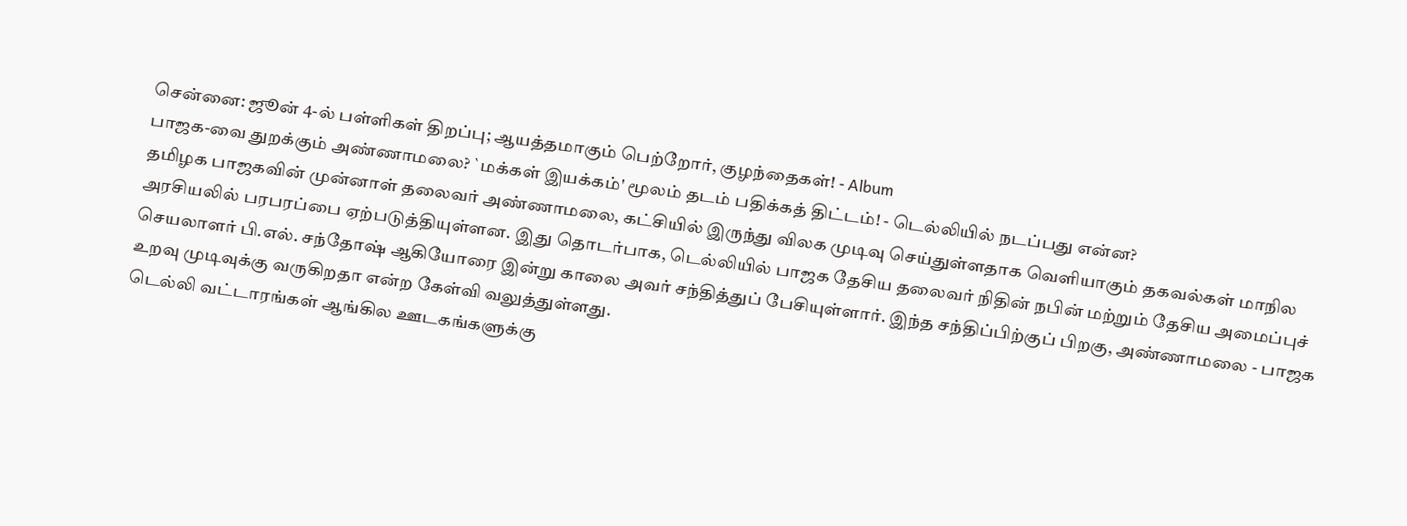சென்னை: ஜூன் 4-ல் பள்ளிகள் திறப்பு; ஆயத்தமாகும் பெற்றோர், குழந்தைகள்! - Album
பாஜக-வை துறக்கும் அண்ணாமலை? `மக்கள் இயக்கம்' மூலம் தடம் பதிக்கத் திட்டம்! - டெல்லியில் நடப்பது என்ன?
தமிழக பாஜகவின் முன்னாள் தலைவர் அண்ணாமலை, கட்சியில் இருந்து விலக முடிவு செய்துள்ளதாக வெளியாகும் தகவல்கள் மாநில அரசியலில் பரபரப்பை ஏற்படுத்தியுள்ளன. இது தொடர்பாக, டெல்லியில் பாஜக தேசிய தலைவர் நிதின் நபின் மற்றும் தேசிய அமைப்புச் செயலாளர் பி.எல். சந்தோஷ் ஆகியோரை இன்று காலை அவர் சந்தித்துப் பேசியுள்ளார். இந்த சந்திப்பிற்குப் பிறகு, அண்ணாமலை - பாஜக உறவு முடிவுக்கு வருகிறதா என்ற கேள்வி வலுத்துள்ளது.
டெல்லி வட்டாரங்கள் ஆங்கில ஊடகங்களுக்கு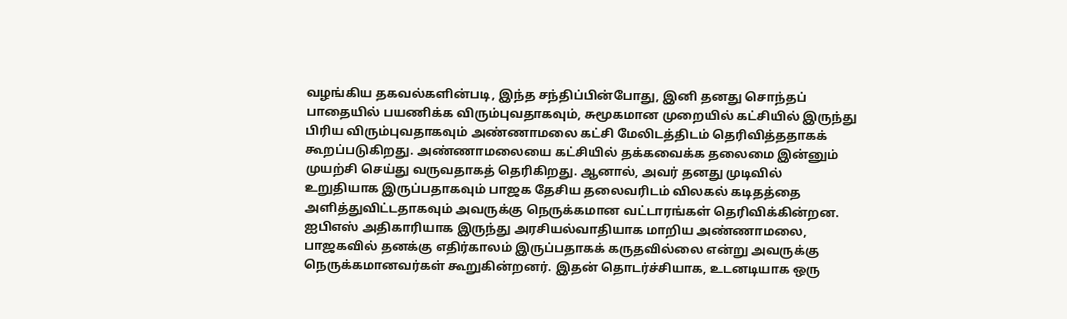வழங்கிய தகவல்களின்படி, இந்த சந்திப்பின்போது, இனி தனது சொந்தப் பாதையில் பயணிக்க விரும்புவதாகவும், சுமூகமான முறையில் கட்சியில் இருந்து பிரிய விரும்புவதாகவும் அண்ணாமலை கட்சி மேலிடத்திடம் தெரிவித்ததாகக் கூறப்படுகிறது. அண்ணாமலையை கட்சியில் தக்கவைக்க தலைமை இன்னும் முயற்சி செய்து வருவதாகத் தெரிகிறது. ஆனால், அவர் தனது முடிவில் உறுதியாக இருப்பதாகவும் பாஜக தேசிய தலைவரிடம் விலகல் கடிதத்தை அளித்துவிட்டதாகவும் அவருக்கு நெருக்கமான வட்டாரங்கள் தெரிவிக்கின்றன.
ஐபிஎஸ் அதிகாரியாக இருந்து அரசியல்வாதியாக மாறிய அண்ணாமலை, பாஜகவில் தனக்கு எதிர்காலம் இருப்பதாகக் கருதவில்லை என்று அவருக்கு நெருக்கமானவர்கள் கூறுகின்றனர். இதன் தொடர்ச்சியாக, உடனடியாக ஒரு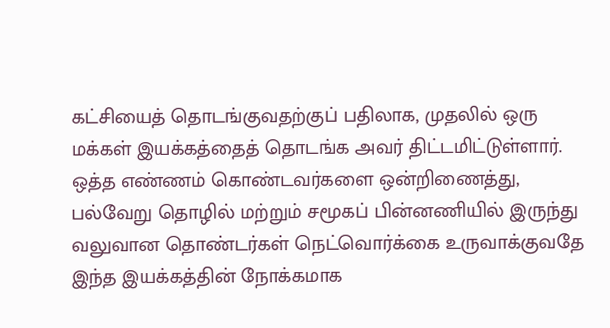கட்சியைத் தொடங்குவதற்குப் பதிலாக, முதலில் ஒரு மக்கள் இயக்கத்தைத் தொடங்க அவர் திட்டமிட்டுள்ளார்.
ஒத்த எண்ணம் கொண்டவர்களை ஒன்றிணைத்து, பல்வேறு தொழில் மற்றும் சமூகப் பின்னணியில் இருந்து வலுவான தொண்டர்கள் நெட்வொர்க்கை உருவாக்குவதே இந்த இயக்கத்தின் நோக்கமாக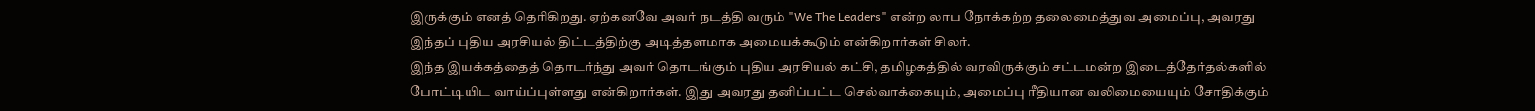இருக்கும் எனத் தெரிகிறது. ஏற்கனவே அவர் நடத்தி வரும் "We The Leaders" என்ற லாப நோக்கற்ற தலைமைத்துவ அமைப்பு, அவரது இந்தப் புதிய அரசியல் திட்டத்திற்கு அடித்தளமாக அமையக்கூடும் என்கிறார்கள் சிலர்.
இந்த இயக்கத்தைத் தொடர்ந்து அவர் தொடங்கும் புதிய அரசியல் கட்சி, தமிழகத்தில் வரவிருக்கும் சட்டமன்ற இடைத்தேர்தல்களில் போட்டியிட வாய்ப்புள்ளது என்கிறார்கள். இது அவரது தனிப்பட்ட செல்வாக்கையும், அமைப்பு ரீதியான வலிமையையும் சோதிக்கும்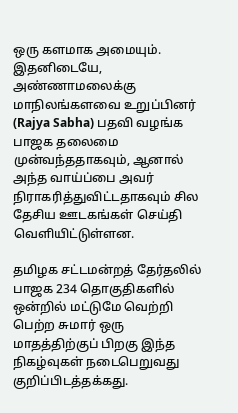ஒரு களமாக அமையும். இதனிடையே, அண்ணாமலைக்கு மாநிலங்களவை உறுப்பினர் (Rajya Sabha) பதவி வழங்க பாஜக தலைமை முன்வந்ததாகவும், ஆனால் அந்த வாய்ப்பை அவர் நிராகரித்துவிட்டதாகவும் சில தேசிய ஊடகங்கள் செய்தி வெளியிட்டுள்ளன.

தமிழக சட்டமன்றத் தேர்தலில் பாஜக 234 தொகுதிகளில் ஒன்றில் மட்டுமே வெற்றி பெற்ற சுமார் ஒரு மாதத்திற்குப் பிறகு இந்த நிகழ்வுகள் நடைபெறுவது குறிப்பிடத்தக்கது.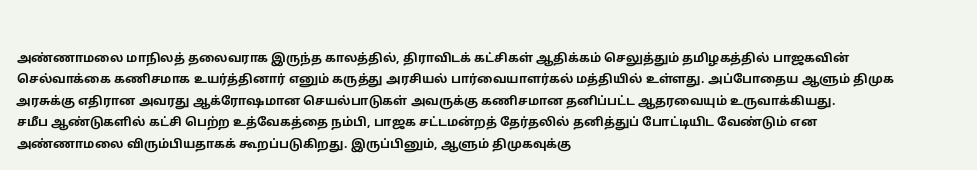அண்ணாமலை மாநிலத் தலைவராக இருந்த காலத்தில், திராவிடக் கட்சிகள் ஆதிக்கம் செலுத்தும் தமிழகத்தில் பாஜகவின் செல்வாக்கை கணிசமாக உயர்த்தினார் எனும் கருத்து அரசியல் பார்வையாளர்கல் மத்தியில் உள்ளது. அப்போதைய ஆளும் திமுக அரசுக்கு எதிரான அவரது ஆக்ரோஷமான செயல்பாடுகள் அவருக்கு கணிசமான தனிப்பட்ட ஆதரவையும் உருவாக்கியது.
சமீப ஆண்டுகளில் கட்சி பெற்ற உத்வேகத்தை நம்பி, பாஜக சட்டமன்றத் தேர்தலில் தனித்துப் போட்டியிட வேண்டும் என அண்ணாமலை விரும்பியதாகக் கூறப்படுகிறது. இருப்பினும், ஆளும் திமுகவுக்கு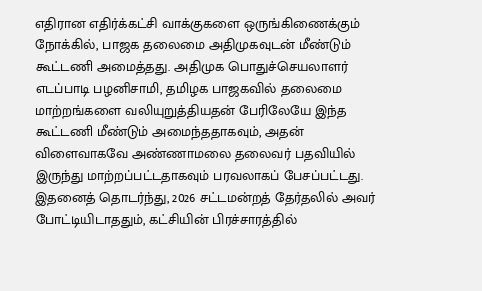எதிரான எதிர்க்கட்சி வாக்குகளை ஒருங்கிணைக்கும் நோக்கில், பாஜக தலைமை அதிமுகவுடன் மீண்டும் கூட்டணி அமைத்தது. அதிமுக பொதுச்செயலாளர் எடப்பாடி பழனிசாமி, தமிழக பாஜகவில் தலைமை மாற்றங்களை வலியுறுத்தியதன் பேரிலேயே இந்த கூட்டணி மீண்டும் அமைந்ததாகவும், அதன் விளைவாகவே அண்ணாமலை தலைவர் பதவியில் இருந்து மாற்றப்பட்டதாகவும் பரவலாகப் பேசப்பட்டது. இதனைத் தொடர்ந்து, 2026 சட்டமன்றத் தேர்தலில் அவர் போட்டியிடாததும், கட்சியின் பிரச்சாரத்தில்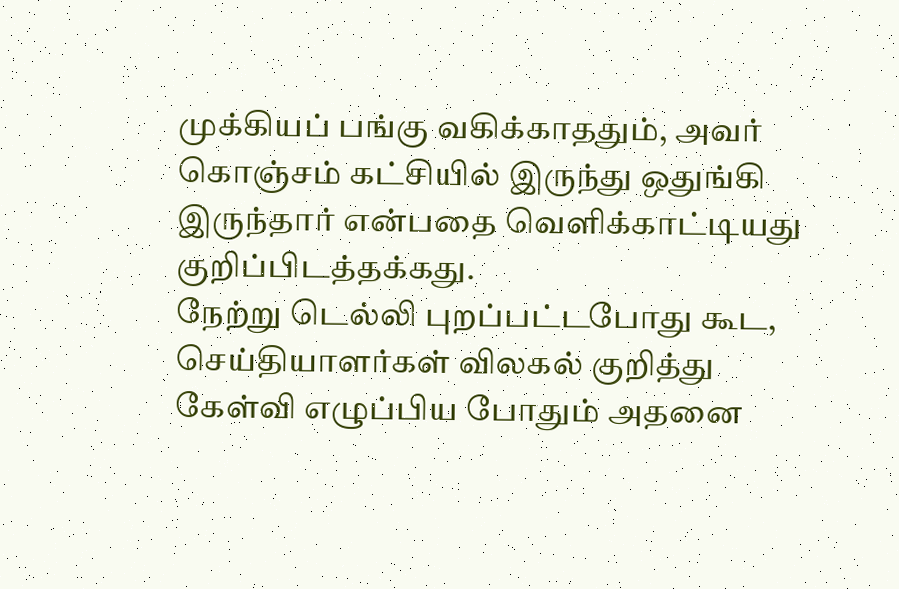முக்கியப் பங்கு வகிக்காததும், அவர் கொஞ்சம் கட்சியில் இருந்து ஒதுங்கி இருந்தார் என்பதை வெளிக்காட்டியது குறிப்பிடத்தக்கது.
நேற்று டெல்லி புறப்பட்டபோது கூட, செய்தியாளர்கள் விலகல் குறித்து கேள்வி எழுப்பிய போதும் அதனை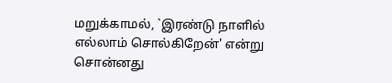மறுக்காமல், `இரண்டு நாளில் எல்லாம் சொல்கிறேன்' என்று சொன்னது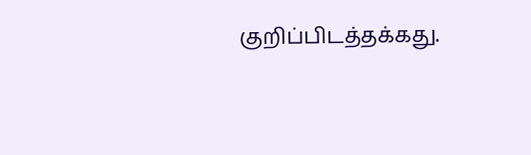குறிப்பிடத்தக்கது.